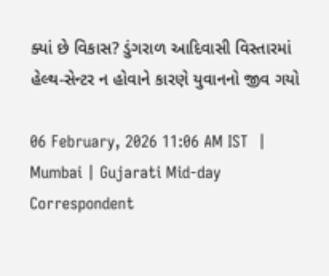ક્યાં છે વિકાસ? ડુંગરાળ આદિવાસી વિસ્તારમાં હેલ્થ-સેન્ટર ન હોવાને કારણે યુવાનનો જીવ ગયો

06 February, 2026 11:06 AM IST  |  Mumbai | Gujarati Mid-day Correspondent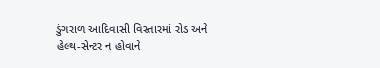ડુંગરાળ આદિવાસી વિસ્તારમાં રોડ અને હેલ્થ-સેન્ટર ન હોવાને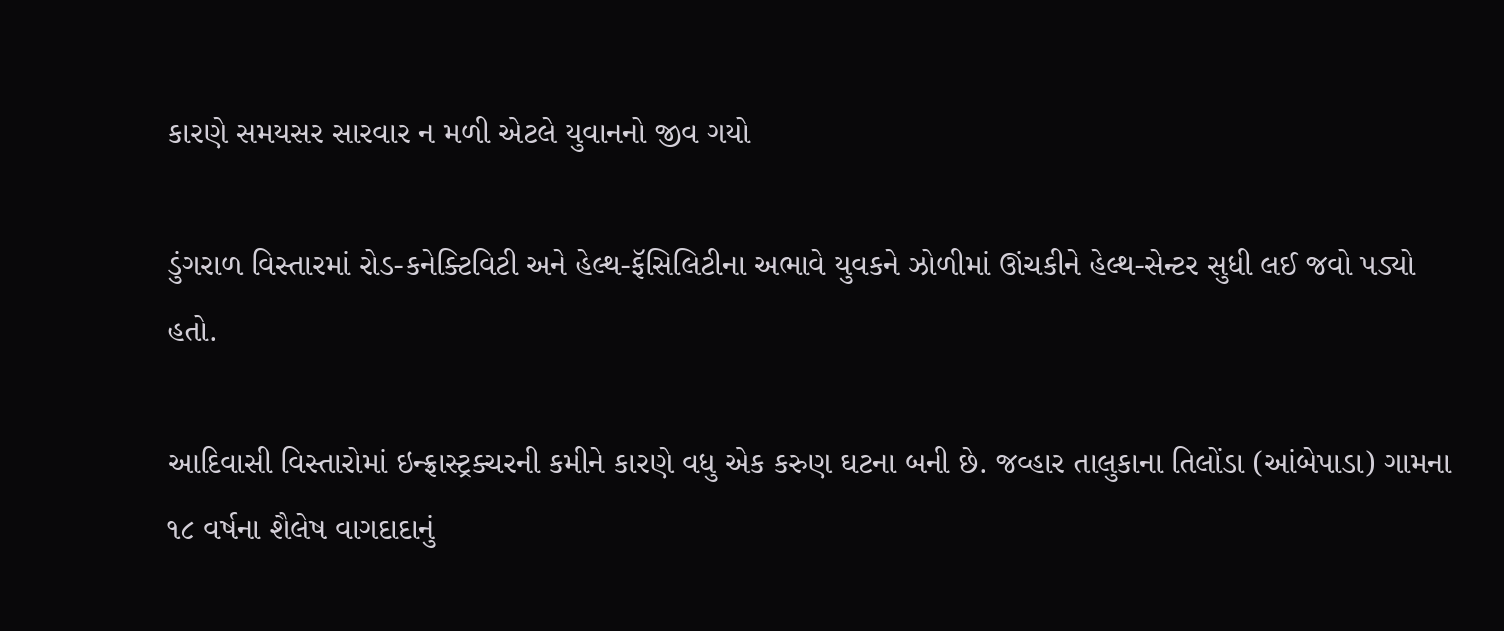કારણે સમયસર સારવાર ન મળી એટલે યુવાનનો જીવ ગયો

ડુંગરાળ વિસ્તારમાં રોડ-કનેક્ટિવિટી અને હેલ્થ-ફૅસિલિટીના અભાવે યુવકને ઝોળીમાં ઊંચકીને હેલ્થ-સેન્ટર સુધી લઈ જવો પડ્યો હતો.

આદિવાસી વિસ્તારોમાં ઇન્ફ્રાસ્ટ્રક્ચરની કમીને કારણે વધુ એક કરુણ ઘટના બની છે. જવ્હાર તાલુકાના તિલોંડા (આંબેપાડા) ગામના ૧૮ વર્ષના શૈલેષ વાગદાદાનું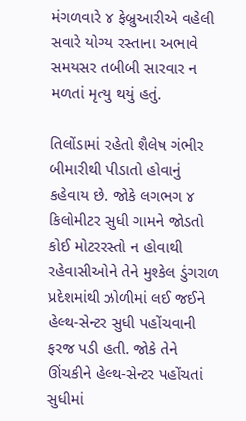મંગળવારે ૪ ફેબ્રુઆરીએ વહેલી સવારે યોગ્ય રસ્તાના અભાવે સમયસર તબીબી સારવાર ન મળતાં મૃત્યુ થયું હતું.

તિલોંડામાં રહેતો શૈલેષ ગંભીર બીમારીથી પીડાતો હોવાનું કહેવાય છે. જોકે લગભગ ૪ કિલોમીટર સુધી ગામને જોડતો કોઈ મોટરરસ્તો ન હોવાથી રહેવાસીઓને તેને મુશ્કેલ ડુંગરાળ પ્રદેશમાંથી ઝોળીમાં લઈ જઈને હેલ્થ-સેન્ટર સુધી પહોંચવાની ફરજ પડી હતી. જોકે તેને ઊંચકીને હેલ્થ-સેન્ટર પહોંચતાં સુધીમાં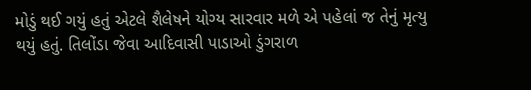મોડું થઈ ગયું હતું એટલે શૈલેષને યોગ્ય સારવાર મળે એ પહેલાં જ તેનું મૃત્યુ થયું હતું. તિલોંડા જેવા આદિવાસી પાડાઓ ડુંગરાળ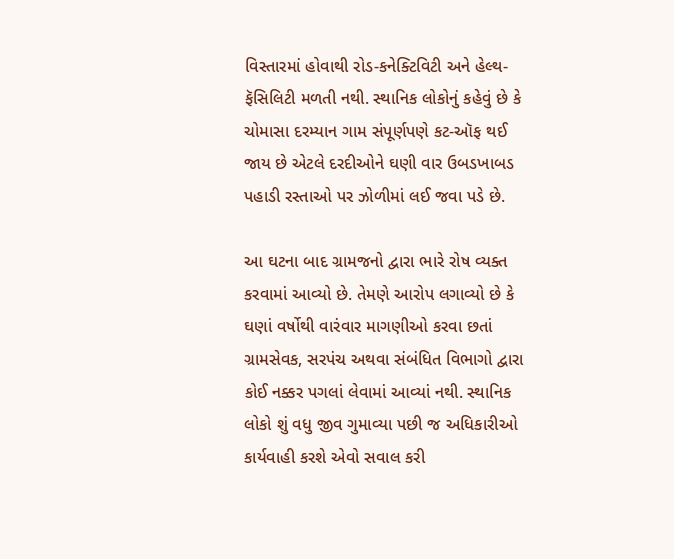વિસ્તારમાં હોવાથી રોડ-કનેક્ટિવિટી અને હેલ્થ-ફૅસિલિટી મળતી નથી. સ્થાનિક લોકોનું કહેવું છે કે ચોમાસા દરમ્યાન ગામ સંપૂર્ણપણે કટ-ઑફ થઈ જાય છે એટલે દરદીઓને ઘણી વાર ઉબડખાબડ પહાડી રસ્તાઓ પર ઝોળીમાં લઈ જવા પડે છે.

આ ઘટના બાદ ગ્રામજનો દ્વારા ભારે રોષ વ્યક્ત કરવામાં આવ્યો છે. તેમણે આરોપ લગાવ્યો છે કે ઘણાં વર્ષોથી વારંવાર માગણીઓ કરવા છતાં ગ્રામસેવક, સરપંચ અથવા સંબંધિત વિભાગો દ્વારા કોઈ નક્કર પગલાં લેવામાં આવ્યાં નથી. સ્થાનિક લોકો શું વધુ જીવ ગુમાવ્યા પછી જ અધિકારીઓ કાર્યવાહી કરશે એવો સવાલ કરી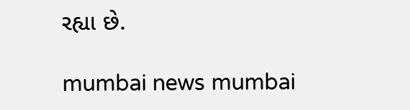રહ્યા છે.

mumbai news mumbai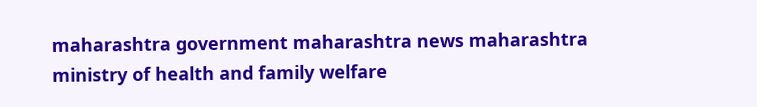maharashtra government maharashtra news maharashtra ministry of health and family welfare